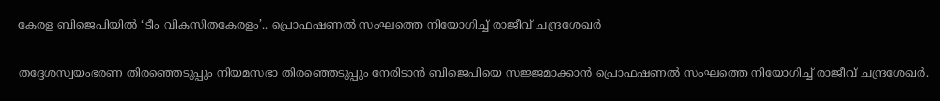കേരള ബിജെപിയിൽ ‘ടീം വികസിതകേരളം’.. പ്രൊഫഷണൽ സംഘത്തെ നിയോഗിച്ച് രാജീവ് ചന്ദ്രശേഖർ

തദ്ദേശസ്വയംഭരണ തിരഞ്ഞെടുപ്പും നിയമസഭാ തിരഞ്ഞെടുപ്പും നേരിടാൻ ബിജെപിയെ സജ്ജമാക്കാൻ പ്രൊഫഷണൽ സംഘത്തെ നിയോഗിച്ച് രാജീവ് ചന്ദ്രശേഖർ.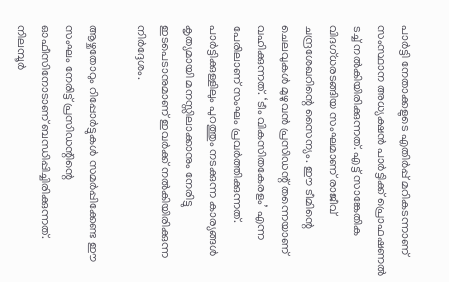പാർട്ടി നേതാക്കളുടെ എതിർപ്പ് മറികടന്നാണ് സംസ്ഥാന അധ്യക്ഷൻ പാർട്ടിക്ക് പ്രൊഫഷണൽ ടച്ച് നൽകിയിരിക്കുന്നത്. എട്ട് സാങ്കേതിക വിദഗ്ധരടങ്ങിയ സംഘമാണ് രാജീവ് ചന്ദ്രശേഖറിന്റെ സൈന്യം. ഈ ടീമിന്റെ ചെലവുകൾ മുഴുവൻ പ്രസിഡന്റ് തന്നെയാണ് വഹിക്കുന്നത്. ‘ടീം വികസിതകേരളം’ എന്ന പേരിലാണ് സംഘം പ്രവർത്തിക്കുന്നത്. പാർട്ടിക്കുള്ളിലും പുറത്തും നടക്കുന്ന കാര്യങ്ങൾ കൃത്യമായി മനസ്സിലാക്കാനും നേരിട്ടു ഇടപെടാനുമാണ് ഇവർക്ക് നൽകിയിരിക്കുന്ന നിർദ്ദേശം.

ആഴ്ചതോറും റിപ്പോർട്ടുകൾ സമർപ്പിക്കേണ്ട ഈ സംഘം നേരിട്ട് പ്രസിഡന്റിന്റെ ഓഫീസിനോടാണ് ബന്ധിപ്പിച്ചിരിക്കുന്നത്. നിലമ്പൂർ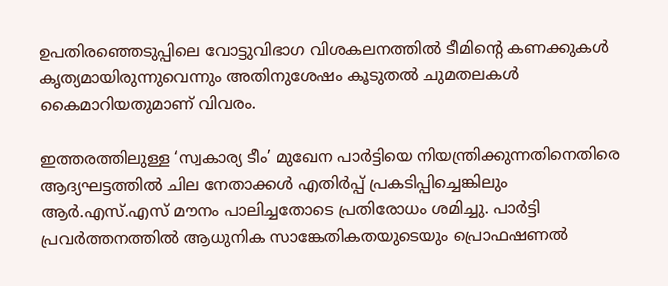ഉപതിരഞ്ഞെടുപ്പിലെ വോട്ടുവിഭാഗ വിശകലനത്തിൽ ടീമിന്റെ കണക്കുകൾ കൃത്യമായിരുന്നുവെന്നും അതിനുശേഷം കൂടുതൽ ചുമതലകൾ കൈമാറിയതുമാണ് വിവരം.

ഇത്തരത്തിലുള്ള ‘സ്വകാര്യ ടീം’ മുഖേന പാർട്ടിയെ നിയന്ത്രിക്കുന്നതിനെതിരെ ആദ്യഘട്ടത്തിൽ ചില നേതാക്കൾ എതിർപ്പ് പ്രകടിപ്പിച്ചെങ്കിലും ആർ.എസ്.എസ് മൗനം പാലിച്ചതോടെ പ്രതിരോധം ശമിച്ചു. പാർട്ടി പ്രവർത്തനത്തിൽ ആധുനിക സാങ്കേതികതയുടെയും പ്രൊഫഷണൽ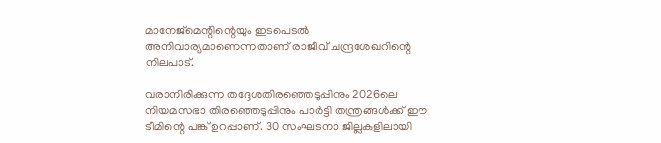മാനേജ്മെന്റിന്റെയും ഇടപെടൽ അനിവാര്യമാണെന്നതാണ് രാജീവ് ചന്ദ്രശേഖറിന്റെ നിലപാട്.

വരാനിരിക്കുന്ന തദ്ദേശതിരഞ്ഞെടുപ്പിനും 2026ലെ നിയമസഭാ തിരഞ്ഞെടുപ്പിനും പാർട്ടി തന്ത്രങ്ങൾക്ക് ഈ ടീമിന്റെ പങ്ക് ഉറപ്പാണ്. 30 സംഘടനാ ജില്ലകളിലായി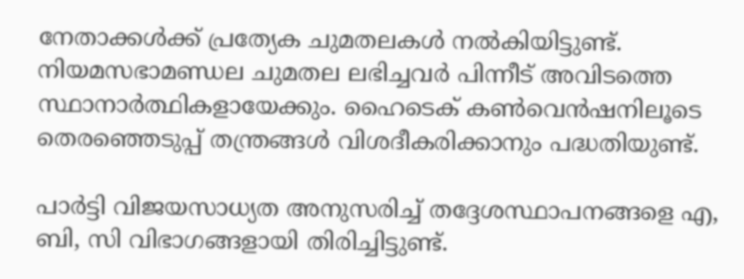നേതാക്കൾക്ക് പ്രത്യേക ചുമതലകൾ നൽകിയിട്ടുണ്ട്. നിയമസഭാമണ്ഡല ചുമതല ലഭിച്ചവർ പിന്നീട് അവിടത്തെ സ്ഥാനാർത്ഥികളായേക്കും. ഹൈടെക് കൺവെൻഷനിലൂടെ തെരഞ്ഞെടുപ്പ് തന്ത്രങ്ങൾ വിശദീകരിക്കാനും പദ്ധതിയുണ്ട്.

പാർട്ടി വിജയസാധ്യത അനുസരിച്ച് തദ്ദേശസ്ഥാപനങ്ങളെ എ, ബി, സി വിഭാഗങ്ങളായി തിരിച്ചിട്ടുണ്ട്.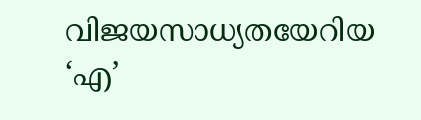വിജയസാധ്യതയേറിയ ‘എ’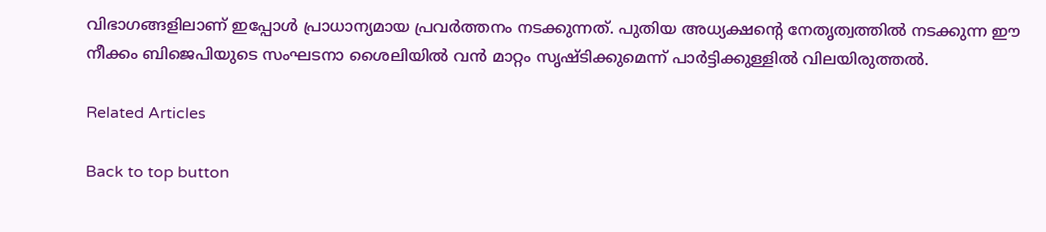വിഭാഗങ്ങളിലാണ് ഇപ്പോൾ പ്രാധാന്യമായ പ്രവർത്തനം നടക്കുന്നത്. പുതിയ അധ്യക്ഷന്റെ നേതൃത്വത്തിൽ നടക്കുന്ന ഈ നീക്കം ബിജെപിയുടെ സംഘടനാ ശൈലിയിൽ വൻ മാറ്റം സൃഷ്ടിക്കുമെന്ന് പാർട്ടിക്കുള്ളിൽ വിലയിരുത്തൽ.

Related Articles

Back to top button